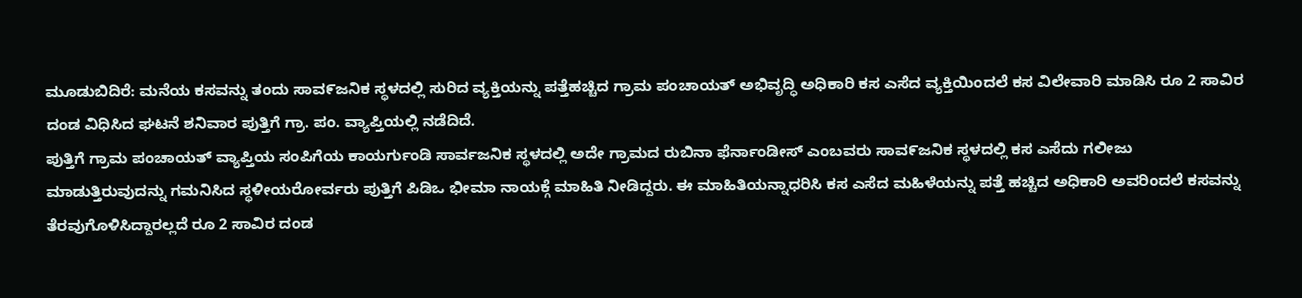ಮೂಡುಬಿದಿರೆ: ಮನೆಯ ಕಸವನ್ನು ತಂದು ಸಾವ೯ಜನಿಕ ಸ್ಥಳದಲ್ಲಿ ಸುರಿದ ವ್ಯಕ್ತಿಯನ್ನು ಪತ್ತೆಹಚ್ಚಿದ ಗ್ರಾಮ ಪಂಚಾಯತ್ ಅಭಿವೃದ್ಧಿ ಅಧಿಕಾರಿ ಕಸ ಎಸೆದ ವ್ಯಕ್ತಿಯಿಂದಲೆ ಕಸ ವಿಲೇವಾರಿ ಮಾಡಿಸಿ ರೂ 2 ಸಾವಿರ ದಂಡ ವಿಧಿಸಿದ ಘಟನೆ ಶನಿವಾರ ಪುತ್ತಿಗೆ ಗ್ರಾ. ಪಂ. ವ್ಯಾಪ್ತಿಯಲ್ಲಿ ನಡೆದಿದೆ.
ಪುತ್ತಿಗೆ ಗ್ರಾಮ ಪಂಚಾಯತ್ ವ್ಯಾಪ್ತಿಯ ಸಂಪಿಗೆಯ ಕಾಯರ್ಗುಂಡಿ ಸಾರ್ವಜನಿಕ ಸ್ಥಳದಲ್ಲಿ ಅದೇ ಗ್ರಾಮದ ರುಬಿನಾ ಫೆರ್ನಾಂಡೀಸ್ ಎಂಬವರು ಸಾವ೯ಜನಿಕ ಸ್ಥಳದಲ್ಲಿ ಕಸ ಎಸೆದು ಗಲೀಜು ಮಾಡುತ್ತಿರುವುದನ್ನು ಗಮನಿಸಿದ ಸ್ಥಳೀಯರೋರ್ವರು ಪುತ್ತಿಗೆ ಪಿಡಿಒ ಭೀಮಾ ನಾಯಕ್ಗೆ ಮಾಹಿತಿ ನೀಡಿದ್ದರು. ಈ ಮಾಹಿತಿಯನ್ನಾಧರಿಸಿ ಕಸ ಎಸೆದ ಮಹಿಳೆಯನ್ನು ಪತ್ತೆ ಹಚ್ಚಿದ ಅಧಿಕಾರಿ ಅವರಿಂದಲೆ ಕಸವನ್ನು ತೆರವುಗೊಳಿಸಿದ್ದಾರಲ್ಲದೆ ರೂ 2 ಸಾವಿರ ದಂಡ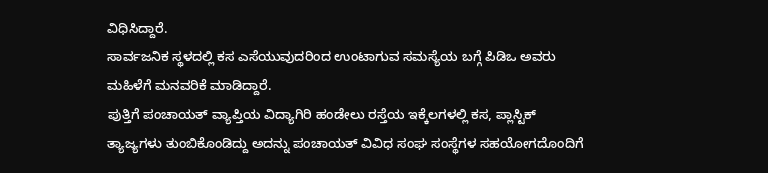ವಿಧಿಸಿದ್ದಾರೆ.
ಸಾರ್ವಜನಿಕ ಸ್ಥಳದಲ್ಲಿ ಕಸ ಎಸೆಯುವುದರಿಂದ ಉಂಟಾಗುವ ಸಮಸ್ಯೆಯ ಬಗ್ಗೆ ಪಿಡಿಒ ಅವರು ಮಹಿಳೆಗೆ ಮನವರಿಕೆ ಮಾಡಿದ್ದಾರೆ.
ಪುತ್ತಿಗೆ ಪಂಚಾಯತ್ ವ್ಯಾಪ್ತಿಯ ವಿದ್ಯಾಗಿರಿ ಹಂಡೇಲು ರಸ್ತೆಯ ಇಕ್ಕೆಲಗಳಲ್ಲಿ ಕಸ, ಪ್ಲಾಸ್ಟಿಕ್ ತ್ಯಾಜ್ಯಗಳು ತುಂಬಿಕೊಂಡಿದ್ದು ಅದನ್ನು ಪಂಚಾಯತ್ ವಿವಿಧ ಸಂಘ ಸಂಸ್ಥೆಗಳ ಸಹಯೋಗದೊಂದಿಗೆ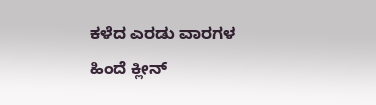ಕಳೆದ ಎರಡು ವಾರಗಳ ಹಿಂದೆ ಕ್ಲೀನ್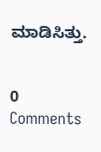ಮಾಡಿಸಿತ್ತು.


0 Comments